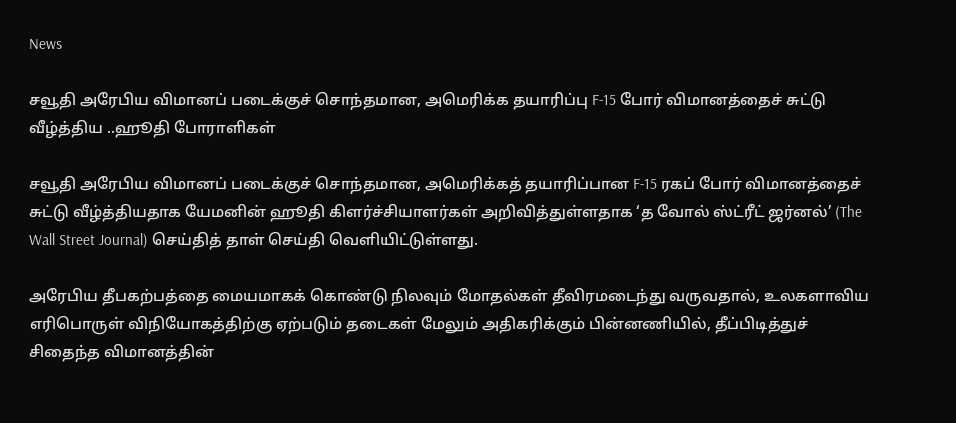News

சவூதி அரேபிய விமானப் படைக்குச் சொந்தமான, அமெரிக்க தயாரிப்பு F-15 போர் விமானத்தைச் சுட்டு வீழ்த்திய ..ஹூதி போராளிகள்

சவூதி அரேபிய விமானப் படைக்குச் சொந்தமான, அமெரிக்கத் தயாரிப்பான F-15 ரகப் போர் விமானத்தைச் சுட்டு வீழ்த்தியதாக யேமனின் ஹூதி கிளர்ச்சியாளர்கள் அறிவித்துள்ளதாக ‘த வோல் ஸ்ட்ரீட் ஜர்னல்’ (The Wall Street Journal) செய்தித் தாள் செய்தி வெளியிட்டுள்ளது.

அரேபிய தீபகற்பத்தை மையமாகக் கொண்டு நிலவும் மோதல்கள் தீவிரமடைந்து வருவதால், உலகளாவிய எரிபொருள் விநியோகத்திற்கு ஏற்படும் தடைகள் மேலும் அதிகரிக்கும் பின்னணியில், தீப்பிடித்துச் சிதைந்த விமானத்தின்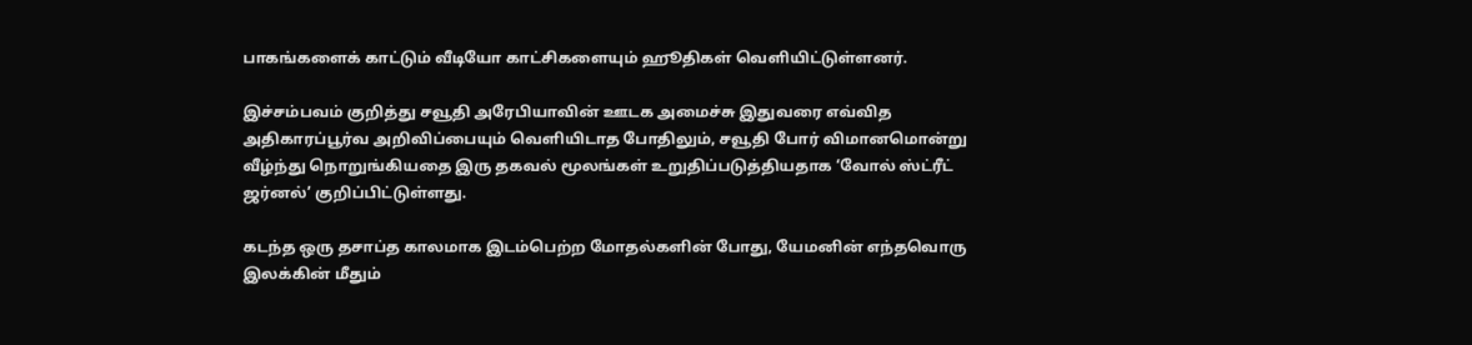பாகங்களைக் காட்டும் வீடியோ காட்சிகளையும் ஹூதிகள் வெளியிட்டுள்ளனர்.

இச்சம்பவம் குறித்து சவூதி அரேபியாவின் ஊடக அமைச்சு இதுவரை எவ்வித அதிகாரப்பூர்வ அறிவிப்பையும் வெளியிடாத போதிலும், சவூதி போர் விமானமொன்று வீழ்ந்து நொறுங்கியதை இரு தகவல் மூலங்கள் உறுதிப்படுத்தியதாக ‘வோல் ஸ்ட்ரீட் ஜர்னல்’ குறிப்பிட்டுள்ளது.

கடந்த ஒரு தசாப்த காலமாக இடம்பெற்ற மோதல்களின் போது, யேமனின் எந்தவொரு இலக்கின் மீதும்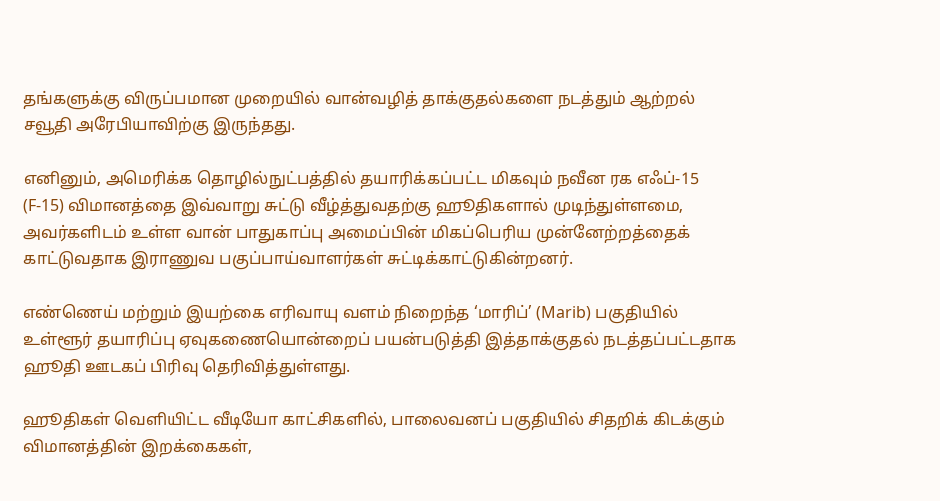தங்களுக்கு விருப்பமான முறையில் வான்வழித் தாக்குதல்களை நடத்தும் ஆற்றல் சவூதி அரேபியாவிற்கு இருந்தது.

எனினும், அமெரிக்க தொழில்நுட்பத்தில் தயாரிக்கப்பட்ட மிகவும் நவீன ரக எஃப்-15 (F-15) விமானத்தை இவ்வாறு சுட்டு வீழ்த்துவதற்கு ஹூதிகளால் முடிந்துள்ளமை, அவர்களிடம் உள்ள வான் பாதுகாப்பு அமைப்பின் மிகப்பெரிய முன்னேற்றத்தைக் காட்டுவதாக இராணுவ பகுப்பாய்வாளர்கள் சுட்டிக்காட்டுகின்றனர்.

எண்ணெய் மற்றும் இயற்கை எரிவாயு வளம் நிறைந்த ‘மாரிப்’ (Marib) பகுதியில் உள்ளூர் தயாரிப்பு ஏவுகணையொன்றைப் பயன்படுத்தி இத்தாக்குதல் நடத்தப்பட்டதாக ஹூதி ஊடகப் பிரிவு தெரிவித்துள்ளது.

ஹூதிகள் வெளியிட்ட வீடியோ காட்சிகளில், பாலைவனப் பகுதியில் சிதறிக் கிடக்கும் விமானத்தின் இறக்கைகள்,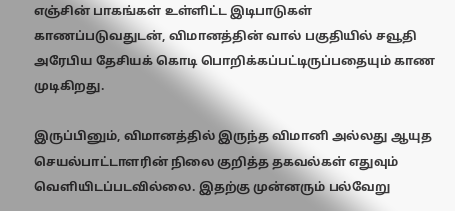எஞ்சின் பாகங்கள் உள்ளிட்ட இடிபாடுகள் காணப்படுவதுடன், விமானத்தின் வால் பகுதியில் சவூதி அரேபிய தேசியக் கொடி பொறிக்கப்பட்டிருப்பதையும் காண முடிகிறது.

இருப்பினும், விமானத்தில் இருந்த விமானி அல்லது ஆயுத செயல்பாட்டாளரின் நிலை குறித்த தகவல்கள் எதுவும் வெளியிடப்படவில்லை. இதற்கு முன்னரும் பல்வேறு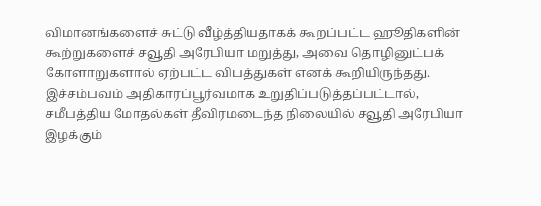விமானங்களைச் சுட்டு வீழ்த்தியதாகக் கூறப்பட்ட ஹூதிகளின் கூற்றுகளைச் சவூதி அரேபியா மறுத்து, அவை தொழினுட்பக் கோளாறுகளால் ஏற்பட்ட விபத்துகள் எனக் கூறியிருந்தது. இச்சம்பவம் அதிகாரப்பூர்வமாக உறுதிப்படுத்தப்பட்டால், சமீபத்திய மோதல்கள் தீவிரமடைந்த நிலையில் சவூதி அரேபியா இழக்கும்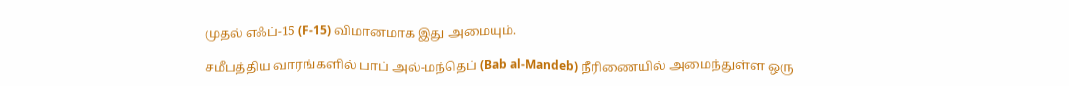முதல் எஃப்-15 (F-15) விமானமாக இது அமையும்.

சமீபத்திய வாரங்களில் பாப் அல்-மந்தெப் (Bab al-Mandeb) நீரிணையில் அமைந்துள்ள ஒரு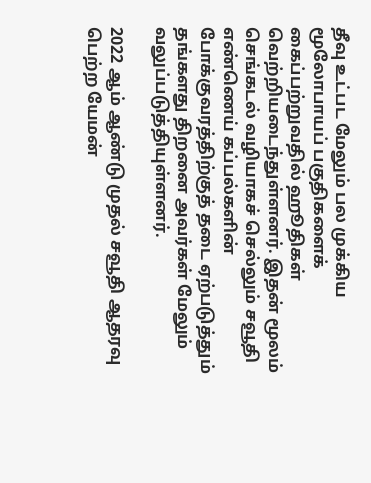தீவு உட்பட மேலும் பல முக்கிய மூலோபாயப் பகுதிகளைக் கைப்பற்றுவதில் ஹூதிகள் வெற்றியடைந்துள்ளனர். இதன் மூலம் செங்கடல் வழியாகச் செல்லும் சவூதி எண்ணெய் கப்பல்களின் போக்குவரத்திற்குத் தடை ஏற்படுத்தும் தங்களது திறனை அவர்கள் மேலும் வலுப்படுத்தியுள்ளனர்.

2022 ஆம் ஆண்டு முதல் சவூதி ஆதரவு பெற்ற யேமன்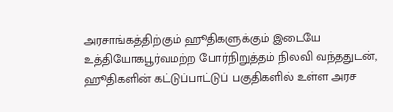அரசாங்கத்திற்கும் ஹூதிகளுக்கும் இடையே உத்தியோகபூர்வமற்ற போர்நிறுத்தம் நிலவி வந்ததுடன், ஹூதிகளின் கட்டுப்பாட்டுப் பகுதிகளில் உள்ள அரச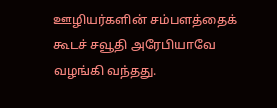ஊழியர்களின் சம்பளத்தைக் கூடச் சவூதி அரேபியாவே வழங்கி வந்தது.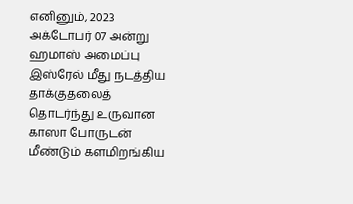எனினும், 2023 அக்டோபர் 07 அன்று ஹமாஸ் அமைப்பு இஸ்ரேல் மீது நடத்திய தாக்குதலைத் தொடர்ந்து உருவான காஸா போருடன் மீண்டும் களமிறங்கிய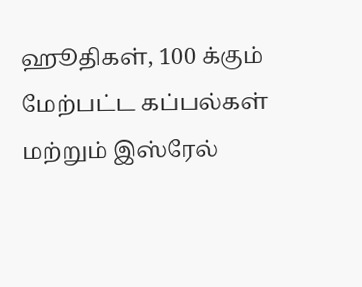ஹூதிகள், 100 க்கும் மேற்பட்ட கப்பல்கள் மற்றும் இஸ்ரேல்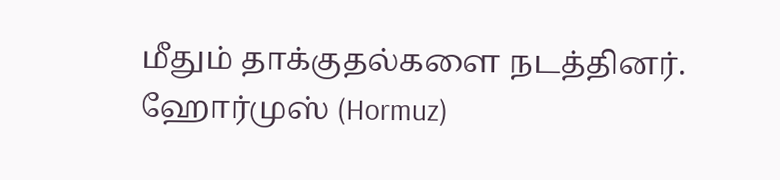மீதும் தாக்குதல்களை நடத்தினர். ஹோர்முஸ் (Hormuz)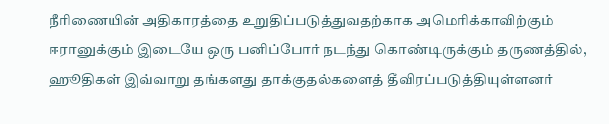நீரிணையின் அதிகாரத்தை உறுதிப்படுத்துவதற்காக அமெரிக்காவிற்கும் ஈரானுக்கும் இடையே ஒரு பனிப்போர் நடந்து கொண்டிருக்கும் தருணத்தில், ஹூதிகள் இவ்வாறு தங்களது தாக்குதல்களைத் தீவிரப்படுத்தியுள்ளனர்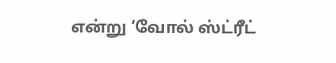என்று ‘வோல் ஸ்ட்ரீட்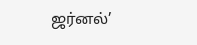ஜர்னல்’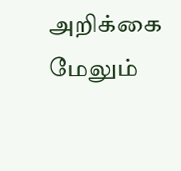அறிக்கை மேலும்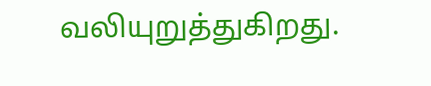வலியுறுத்துகிறது.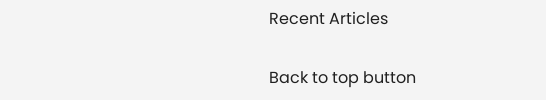Recent Articles

Back to top button